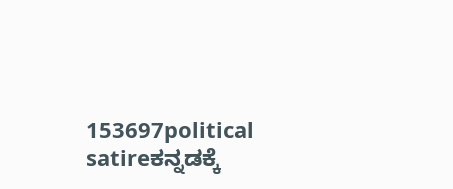153697political satireಕನ್ನಡಕ್ಕೆ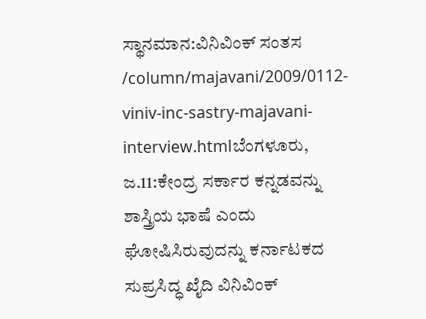ಸ್ಥಾನಮಾನ:ವಿನಿವಿಂಕ್ ಸಂತಸ /column/majavani/2009/0112-viniv-inc-sastry-majavani-interview.htmlಬೆಂಗಳೂರು, ಜ.11:ಕೇಂದ್ರ ಸರ್ಕಾರ ಕನ್ನಡವನ್ನು ಶಾಸ್ತ್ರಿಯ ಭಾಷೆ ಎಂದು ಘೋಷಿಸಿರುವುದನ್ನು ಕರ್ನಾಟಕದ ಸುಪ್ರಸಿದ್ಧ ಖೈದಿ ವಿನಿವಿಂಕ್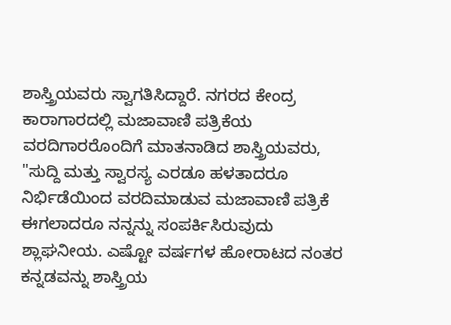ಶಾಸ್ತ್ರಿಯವರು ಸ್ವಾಗತಿಸಿದ್ದಾರೆ. ನಗರದ ಕೇಂದ್ರ ಕಾರಾಗಾರದಲ್ಲಿ ಮಜಾವಾಣಿ ಪತ್ರಿಕೆಯ ವರದಿಗಾರರೊಂದಿಗೆ ಮಾತನಾಡಿದ ಶಾಸ್ತ್ರಿಯವರು, "ಸುದ್ದಿ ಮತ್ತು ಸ್ವಾರಸ್ಯ ಎರಡೂ ಹಳತಾದರೂ ನಿರ್ಭಿಡೆಯಿಂದ ವರದಿಮಾಡುವ ಮಜಾವಾಣಿ ಪತ್ರಿಕೆ ಈಗಲಾದರೂ ನನ್ನನ್ನು ಸಂಪರ್ಕಿಸಿರುವುದು ಶ್ಲಾಘನೀಯ. ಎಷ್ಟೋ ವರ್ಷಗಳ ಹೋರಾಟದ ನಂತರ ಕನ್ನಡವನ್ನು ಶಾಸ್ತ್ರಿಯ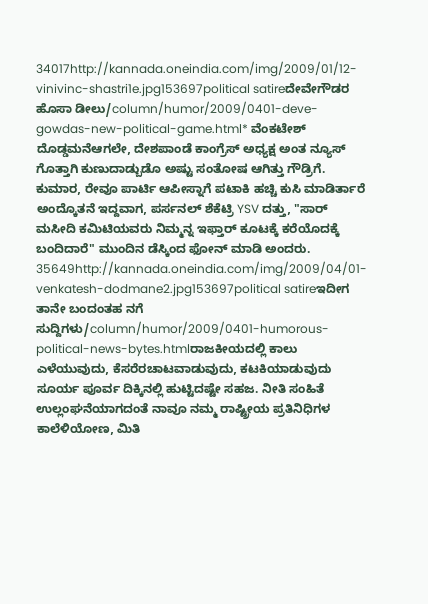34017http://kannada.oneindia.com/img/2009/01/12-vinivinc-shastri1e.jpg153697political satireದೇವೇಗೌಡರ ಹೊಸಾ ಡೀಲು/column/humor/2009/0401-deve-gowdas-new-political-game.html* ವೆಂಕಟೇಶ್ ದೊಡ್ಡಮನೆಆಗಲೇ, ದೇಶಪಾಂಡೆ ಕಾಂಗ್ರೆಸ್ ಅಧ್ಯಕ್ಷ ಅಂತ ನ್ಯೂಸ್ ಗೊತ್ತಾಗಿ ಕುಣುದಾಡ್ಬುಡೊ ಅಷ್ಟು ಸಂತೋಷ ಆಗಿತ್ತು ಗೌಡ್ರಿಗೆ. ಕುಮಾರ, ರೇವೂ ಪಾರ್ಟಿ ಆಪೀಸ್ನಾಗೆ ಪಟಾಕಿ ಹಚ್ಚಿ ಕುಸಿ ಮಾಡಿರ್ತಾರೆ ಅಂದ್ಕೊತನೆ ಇದ್ದವಾಗ, ಪರ್ಸನಲ್ ಶೆಕೆಟ್ರಿ YSV ದತ್ತು, "ಸಾರ್ ಮಸೀದಿ ಕಮಿಟಿಯವರು ನಿಮ್ಮನ್ನ ಇಫ್ತಾರ್ ಕೂಟಕ್ಕೆ ಕರೆಯೊದಕ್ಕೆ ಬಂದಿದಾರೆ" ಮುಂದಿನ ಡೆಸ್ಕಿಂದ ಫೋನ್ ಮಾಡಿ ಅಂದರು. 35649http://kannada.oneindia.com/img/2009/04/01-venkatesh-dodmane2.jpg153697political satireಇದೀಗ ತಾನೇ ಬಂದಂತಹ ನಗೆ ಸುದ್ದಿಗಳು/column/humor/2009/0401-humorous-political-news-bytes.htmlರಾಜಕೀಯದಲ್ಲಿ ಕಾಲು ಎಳೆಯುವುದು, ಕೆಸರೆರಚಾಟವಾಡುವುದು, ಕಟಕಿಯಾಡುವುದು ಸೂರ್ಯ ಪೂರ್ವ ದಿಕ್ಕಿನಲ್ಲಿ ಹುಟ್ಟಿದಷ್ಟೇ ಸಹಜ. ನೀತಿ ಸಂಹಿತೆ ಉಲ್ಲಂಘನೆಯಾಗದಂತೆ ನಾವೂ ನಮ್ಮ ರಾಷ್ಟ್ರೀಯ ಪ್ರತಿನಿಧಿಗಳ ಕಾಲೆಳಿಯೋಣ, ಮಿತಿ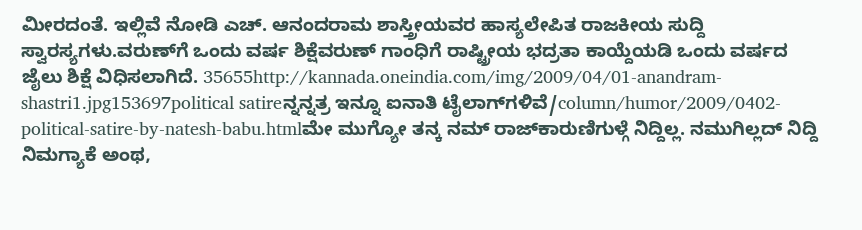ಮೀರದಂತೆ. ಇಲ್ಲಿವೆ ನೋಡಿ ಎಚ್. ಆನಂದರಾಮ ಶಾಸ್ತ್ರೀಯವರ ಹಾಸ್ಯಲೇಪಿತ ರಾಜಕೀಯ ಸುದ್ದಿ ಸ್ವಾರಸ್ಯಗಳು.ವರುಣ್‌ಗೆ ಒಂದು ವರ್ಷ ಶಿಕ್ಷೆವರುಣ್ ಗಾಂಧಿಗೆ ರಾಷ್ಟ್ರೀಯ ಭದ್ರತಾ ಕಾಯ್ದೆಯಡಿ ಒಂದು ವರ್ಷದ ಜೈಲು ಶಿಕ್ಷೆ ವಿಧಿಸಲಾಗಿದೆ. 35655http://kannada.oneindia.com/img/2009/04/01-anandram-shastri1.jpg153697political satireನ್ನನ್ನತ್ರ ಇನ್ನೂ ಐನಾತಿ ಟೈಲಾಗ್‌ಗಳಿವೆ/column/humor/2009/0402-political-satire-by-natesh-babu.htmlಮೇ ಮುಗ್ಯೋ ತನ್ಕ ನಮ್ ರಾಜ್‌ಕಾರುಣಿಗುಳ್ಗೆ ನಿದ್ದಿಲ್ಲ. ನಮುಗಿಲ್ಲದ್ ನಿದ್ದಿ ನಿಮಗ್ಯಾಕೆ ಅಂಥ,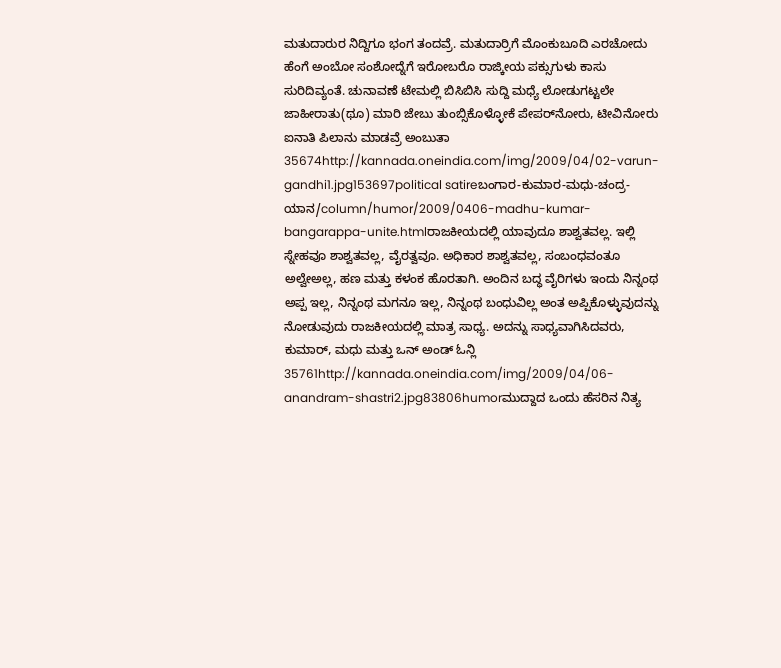ಮತುದಾರುರ ನಿದ್ದಿಗೂ ಭಂಗ ತಂದವ್ರೆ. ಮತುದಾರ್ರಿಗೆ ಮೊಂಕುಬೂದಿ ಎರಚೋದು ಹೆಂಗೆ ಅಂಬೋ ಸಂಶೋದ್ನೆಗೆ ಇರೋಬರೊ ರಾಜ್ಕೀಯ ಪಕ್ಸುಗುಳು ಕಾಸು ಸುರಿದಿವ್ಯಂತೆ. ಚುನಾವಣೆ ಟೇಮಲ್ಲಿ ಬಿಸಿಬಿಸಿ ಸುದ್ದಿ ಮಧ್ಯೆ ಲೋಡುಗಟ್ಟಲೇ ಜಾಹೀರಾತು(ಥೂ) ಮಾರಿ ಜೇಬು ತುಂಬ್ಸಿಕೊಳ್ಳೋಕೆ ಪೇಪರ್‌ನೋರು, ಟೀವಿನೋರು ಐನಾತಿ ಪಿಲಾನು ಮಾಡವ್ರೆ ಅಂಬುತಾ 35674http://kannada.oneindia.com/img/2009/04/02-varun-gandhi1.jpg153697political satireಬಂಗಾರ-ಕುಮಾರ-ಮಧು-ಚಂದ್ರ-ಯಾನ/column/humor/2009/0406-madhu-kumar-bangarappa-unite.htmlರಾಜಕೀಯದಲ್ಲಿ ಯಾವುದೂ ಶಾಶ್ವತವಲ್ಲ. ಇಲ್ಲಿ ಸ್ನೇಹವೂ ಶಾಶ್ವತವಲ್ಲ, ವೈರತ್ವವೂ. ಅಧಿಕಾರ ಶಾಶ್ವತವಲ್ಲ, ಸಂಬಂಧವಂತೂ ಅಲ್ವೇಅಲ್ಲ, ಹಣ ಮತ್ತು ಕಳಂಕ ಹೊರತಾಗಿ. ಅಂದಿನ ಬದ್ಧ ವೈರಿಗಳು ಇಂದು ನಿನ್ನಂಥ ಅಪ್ಪ ಇಲ್ಲ, ನಿನ್ನಂಥ ಮಗನೂ ಇಲ್ಲ, ನಿನ್ನಂಥ ಬಂಧುವಿಲ್ಲ ಅಂತ ಅಪ್ಪಿಕೊಳ್ಳುವುದನ್ನು ನೋಡುವುದು ರಾಜಕೀಯದಲ್ಲಿ ಮಾತ್ರ ಸಾಧ್ಯ. ಅದನ್ನು ಸಾಧ್ಯವಾಗಿಸಿದವರು, ಕುಮಾರ್, ಮಧು ಮತ್ತು ಒನ್ ಅಂಡ್ ಓನ್ಲಿ 35761http://kannada.oneindia.com/img/2009/04/06-anandram-shastri2.jpg83806humorಮುದ್ದಾದ ಒಂದು ಹೆಸರಿನ ನಿತ್ಯ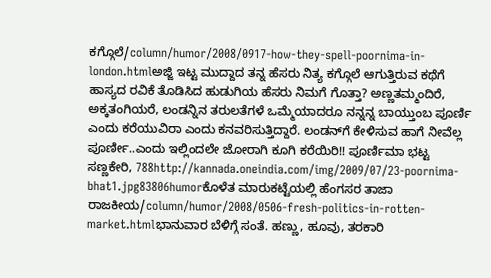ಕಗ್ಗೊಲೆ/column/humor/2008/0917-how-they-spell-poornima-in-london.htmlಅಜ್ಜಿ ಇಟ್ಟ ಮುದ್ದಾದ ತನ್ನ ಹೆಸರು ನಿತ್ಯ ಕಗ್ಗೊಲೆ ಆಗುತ್ತಿರುವ ಕಥೆಗೆ ಹಾಸ್ಯದ ರವಿಕೆ ತೊಡಿಸಿದ ಹುಡುಗಿಯ ಹೆಸರು ನಿಮಗೆ ಗೊತ್ತಾ? ಅಣ್ಣತಮ್ಮಂದಿರೆ, ಅಕ್ಕತಂಗಿಯರೆ, ಲಂಡನ್ನಿನ ತರುಲತೆಗಳೆ ಒಮ್ಮೆಯಾದರೂ ನನ್ನನ್ನ ಬಾಯ್ತುಂಬ ಪೂರ್ಣಿ ಎಂದು ಕರೆಯುವಿರಾ ಎಂದು ಕನವರಿಸುತ್ತಿದ್ದಾರೆ. ಲಂಡನ್‌ಗೆ ಕೇಳಿಸುವ ಹಾಗೆ ನೀವೆಲ್ಲ ಪೂರ್ಣೀ..ಎಂದು ಇಲ್ಲಿಂದಲೇ ಜೋರಾಗಿ ಕೂಗಿ ಕರೆಯಿರಿ!! ಪೂರ್ಣಿಮಾ ಭಟ್ಟ ಸಣ್ಣಕೇರಿ, 788http://kannada.oneindia.com/img/2009/07/23-poornima-bhat1.jpg83806humorಕೊಳೆತ ಮಾರುಕಟ್ಟೆಯಲ್ಲಿ ಹೆಂಗಸರ ತಾಜಾ ರಾಜಕೀಯ/column/humor/2008/0506-fresh-politics-in-rotten-market.htmlಭಾನುವಾರ ಬೆಳಿಗ್ಗೆ ಸಂತೆ. ಹಣ್ಣು, ಹೂವು, ತರಕಾರಿ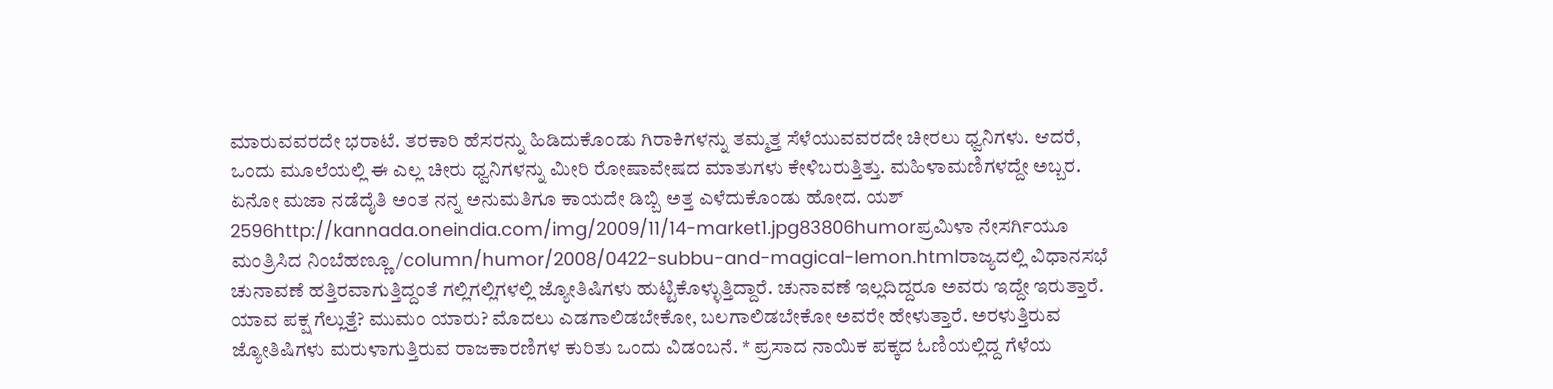ಮಾರುವವರದೇ ಭರಾಟೆ. ತರಕಾರಿ ಹೆಸರನ್ನು ಹಿಡಿದುಕೊಂಡು ಗಿರಾಕಿಗಳನ್ನು ತಮ್ಮತ್ತ ಸೆಳೆಯುವವರದೇ ಚೀರಲು ಧ್ವನಿಗಳು. ಆದರೆ, ಒಂದು ಮೂಲೆಯಲ್ಲಿ ಈ ಎಲ್ಲ ಚೀರು ಧ್ವನಿಗಳನ್ನು ಮೀರಿ ರೋಷಾವೇಷದ ಮಾತುಗಳು ಕೇಳಿಬರುತ್ತಿತ್ತು. ಮಹಿಳಾಮಣಿಗಳದ್ದೇ ಅಬ್ಬರ. ಏನೋ ಮಜಾ ನಡೆದೈತಿ ಅಂತ ನನ್ನ ಅನುಮತಿಗೂ ಕಾಯದೇ ಡಿಬ್ಬಿ ಅತ್ತ ಎಳೆದುಕೊಂಡು ಹೋದ. ಯಶ್ 2596http://kannada.oneindia.com/img/2009/11/14-market1.jpg83806humorಪ್ರಮಿಳಾ ನೇಸರ್ಗಿಯೂ ಮಂತ್ರಿಸಿದ ನಿಂಬೆಹಣ್ಣೂ/column/humor/2008/0422-subbu-and-magical-lemon.htmlರಾಜ್ಯದಲ್ಲಿ ವಿಧಾನಸಭೆ ಚುನಾವಣೆ ಹತ್ತಿರವಾಗುತ್ತಿದ್ದಂತೆ ಗಲ್ಲಿಗಲ್ಲಿಗಳಲ್ಲಿ ಜ್ಯೋತಿಷಿಗಳು ಹುಟ್ಟಿಕೊಳ್ಳುತ್ತಿದ್ದಾರೆ. ಚುನಾವಣೆ ಇಲ್ಲದಿದ್ದರೂ ಅವರು ಇದ್ದೇ ಇರುತ್ತಾರೆ. ಯಾವ ಪಕ್ಷ ಗೆಲ್ಲುತ್ತೆ? ಮುಮಂ ಯಾರು? ಮೊದಲು ಎಡಗಾಲಿಡಬೇಕೋ, ಬಲಗಾಲಿಡಬೇಕೋ ಅವರೇ ಹೇಳುತ್ತಾರೆ. ಅರಳುತ್ತಿರುವ ಜ್ಯೋತಿಷಿಗಳು ಮರುಳಾಗುತ್ತಿರುವ ರಾಜಕಾರಣಿಗಳ ಕುರಿತು ಒಂದು ವಿಡಂಬನೆ. * ಪ್ರಸಾದ ನಾಯಿಕ ಪಕ್ಕದ ಓಣಿಯಲ್ಲಿದ್ದ ಗೆಳೆಯ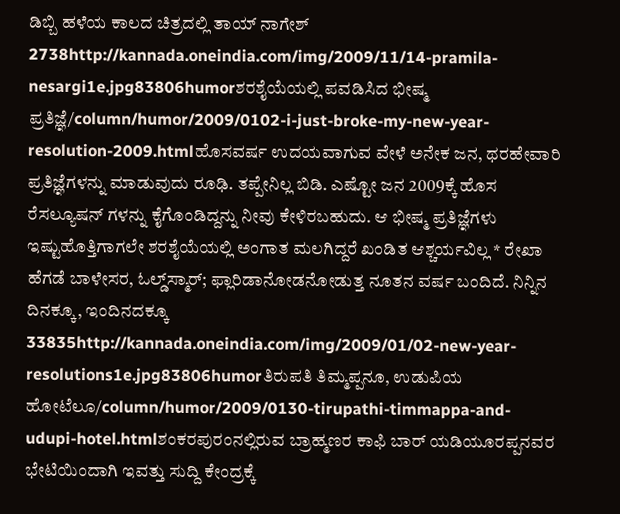ಡಿಬ್ಬಿ ಹಳೆಯ ಕಾಲದ ಚಿತ್ರದಲ್ಲಿ ತಾಯ್ ನಾಗೇಶ್ 2738http://kannada.oneindia.com/img/2009/11/14-pramila-nesargi1e.jpg83806humorಶರಶೈಯೆಯಲ್ಲಿ ಪವಡಿಸಿದ ಭೀಷ್ಮ ಪ್ರತಿಜ್ಞೆ/column/humor/2009/0102-i-just-broke-my-new-year-resolution-2009.htmlಹೊಸವರ್ಷ ಉದಯವಾಗುವ ವೇಳೆ ಅನೇಕ ಜನ, ಥರಹೇವಾರಿ ಪ್ರತಿಜ್ಞೆಗಳನ್ನು ಮಾಡುವುದು ರೂಢಿ. ತಪ್ಪೇನಿಲ್ಲ ಬಿಡಿ. ಎಷ್ಟೋ ಜನ 2009ಕ್ಕೆ ಹೊಸ ರೆಸಲ್ಯೂಷನ್ ಗಳನ್ನು ಕೈಗೊಂಡಿದ್ದನ್ನು ನೀವು ಕೇಳಿರಬಹುದು. ಆ ಭೀಷ್ಮ ಪ್ರತಿಜ್ಞೆಗಳು ಇಷ್ಟುಹೊತ್ತಿಗಾಗಲೇ ಶರಶೈಯೆಯಲ್ಲಿ ಅಂಗಾತ ಮಲಗಿದ್ದರೆ ಖಂಡಿತ ಆಶ್ಚರ್ಯವಿಲ್ಲ * ರೇಖಾ ಹೆಗಡೆ ಬಾಳೇಸರ, ಓಲ್ಡ್‌ಸ್ಮಾರ್; ಫ್ಲಾರಿಡಾನೋಡನೋಡುತ್ತ ನೂತನ ವರ್ಷ ಬಂದಿದೆ. ನಿನ್ನಿನ ದಿನಕ್ಕೂ, ಇಂದಿನದಕ್ಕೂ 33835http://kannada.oneindia.com/img/2009/01/02-new-year-resolutions1e.jpg83806humorತಿರುಪತಿ ತಿಮ್ಮಪ್ಪನೂ, ಉಡುಪಿಯ ಹೋಟೆಲೂ/column/humor/2009/0130-tirupathi-timmappa-and-udupi-hotel.htmlಶಂಕರಪುರಂನಲ್ಲಿರುವ ಬ್ರಾಹ್ಮಣರ ಕಾಫಿ ಬಾರ್ ಯಡಿಯೂರಪ್ಪನವರ ಭೇಟಿಯಿಂದಾಗಿ ಇವತ್ತು ಸುದ್ದಿ ಕೇಂದ್ರಕ್ಕೆ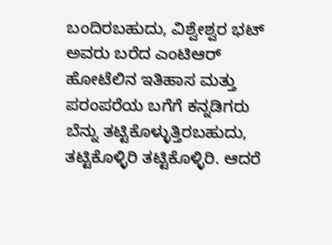ಬಂದಿರಬಹುದು, ವಿಶ್ವೇಶ್ವರ ಭಟ್ ಅವರು ಬರೆದ ಎಂಟಿಆರ್ ಹೋಟೆಲಿನ ಇತಿಹಾಸ ಮತ್ತು ಪರಂಪರೆಯ ಬಗೆಗೆ ಕನ್ನಡಿಗರು ಬೆನ್ನು ತಟ್ಟಿಕೊಳ್ಳುತ್ತಿರಬಹುದು, ತಟ್ಟಿಕೊಳ್ಳಿರಿ ತಟ್ಟಿಕೊಳ್ಳಿರಿ. ಆದರೆ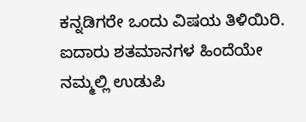ಕನ್ನಡಿಗರೇ ಒಂದು ವಿಷಯ ತಿಳಿಯಿರಿ. ಐದಾರು ಶತಮಾನಗಳ ಹಿಂದೆಯೇ ನಮ್ಮಲ್ಲಿ ಉಡುಪಿ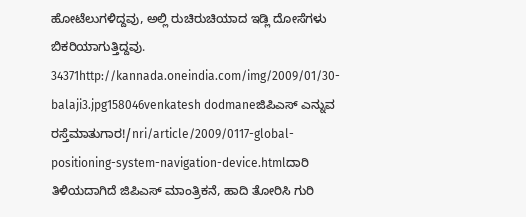ಹೋಟೆಲುಗಳಿದ್ದವು, ಅಲ್ಲಿ ರುಚಿರುಚಿಯಾದ ಇಡ್ಲಿ ದೋಸೆಗಳು ಬಿಕರಿಯಾಗುತ್ತಿದ್ದವು. 34371http://kannada.oneindia.com/img/2009/01/30-balaji3.jpg158046venkatesh dodmaneಜಿಪಿಎಸ್ ಎನ್ನುವ ರಸ್ತೆಮಾತುಗಾರ!/nri/article/2009/0117-global-positioning-system-navigation-device.htmlದಾರಿ ತಿಳಿಯದಾಗಿದೆ ಜಿಪಿಎಸ್ ಮಾಂತ್ರಿಕನೆ, ಹಾದಿ ತೋರಿಸಿ ಗುರಿ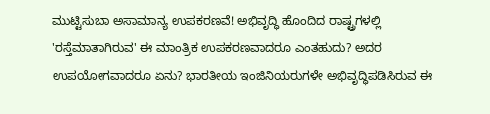ಮುಟ್ಟಿಸುಬಾ ಅಸಾಮಾನ್ಯ ಉಪಕರಣವೆ! ಅಭಿವೃದ್ಧಿ ಹೊಂದಿದ ರಾಷ್ಟ್ರಗಳಲ್ಲಿ 'ರಸ್ತೆಮಾತಾಗಿರುವ' ಈ ಮಾಂತ್ರಿಕ ಉಪಕರಣವಾದರೂ ಎಂತಹುದು? ಅದರ ಉಪಯೋಗವಾದರೂ ಏನು? ಭಾರತೀಯ ಇಂಜಿನಿಯರುಗಳೇ ಅಭಿವೃದ್ಧಿಪಡಿಸಿರುವ ಈ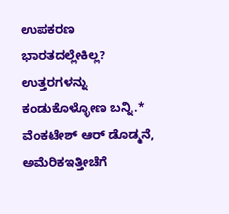ಉಪಕರಣ ಭಾರತದಲ್ಲೇಕಿಲ್ಲ? ಉತ್ತರಗಳನ್ನು ಕಂಡುಕೊಳ್ಳೋಣ ಬನ್ನಿ.* ವೆಂಕಟೇಶ್ ಆರ್ ಡೊಡ್ಮನೆ, ಅಮೆರಿಕಇತ್ತೀಚೆಗೆ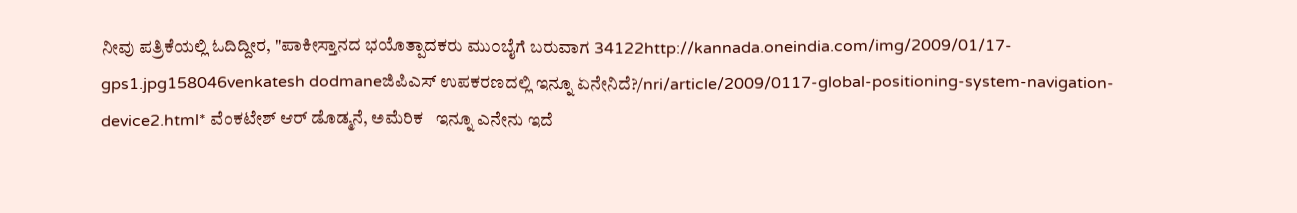ನೀವು ಪತ್ರಿಕೆಯಲ್ಲಿ ಓದಿದ್ದೀರ, "ಪಾಕೀಸ್ತಾನದ ಭಯೊತ್ಪಾದಕರು ಮು೦ಬೈಗೆ ಬರುವಾಗ 34122http://kannada.oneindia.com/img/2009/01/17-gps1.jpg158046venkatesh dodmaneಜಿಪಿಎಸ್ ಉಪಕರಣದಲ್ಲಿ ಇನ್ನೂ ಏನೇನಿದೆ?/nri/article/2009/0117-global-positioning-system-navigation-device2.html* ವೆಂಕಟೇಶ್ ಆರ್ ಡೊಡ್ಮನೆ, ಅಮೆರಿಕ   ಇನ್ನೂ ಎನೇನು ಇದೆ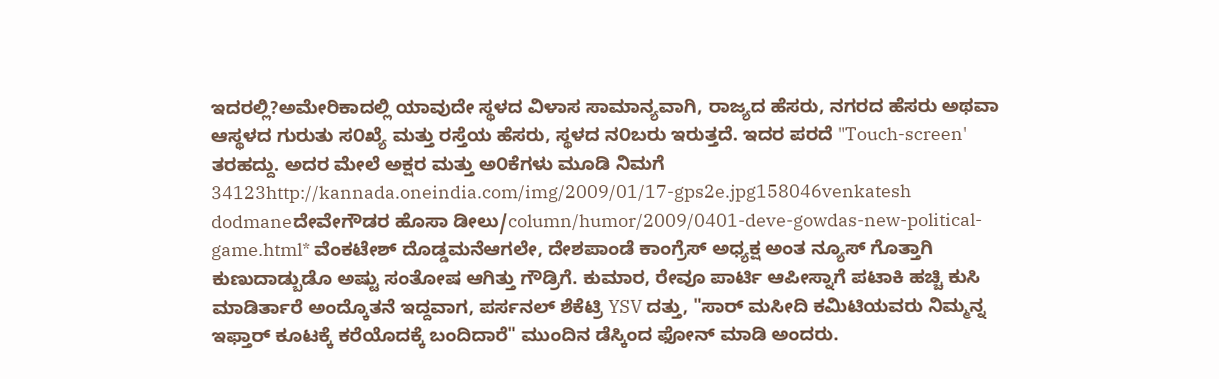ಇದರಲ್ಲಿ?ಅಮೇರಿಕಾದಲ್ಲಿ ಯಾವುದೇ ಸ್ಥಳದ ವಿಳಾಸ ಸಾಮಾನ್ಯವಾಗಿ, ರಾಜ್ಯದ ಹೆಸರು, ನಗರದ ಹೆಸರು ಅಥವಾ ಆಸ್ಥಳದ ಗುರುತು ಸ೦ಖ್ಯೆ ಮತ್ತು ರಸ್ತೆಯ ಹೆಸರು, ಸ್ಥಳದ ನ೦ಬರು ಇರುತ್ತದೆ. ಇದರ ಪರದೆ "Touch-screen' ತರಹದ್ದು. ಅದರ ಮೇಲೆ ಅಕ್ಷರ ಮತ್ತು ಅ೦ಕೆಗಳು ಮೂಡಿ ನಿಮಗೆ 34123http://kannada.oneindia.com/img/2009/01/17-gps2e.jpg158046venkatesh dodmaneದೇವೇಗೌಡರ ಹೊಸಾ ಡೀಲು/column/humor/2009/0401-deve-gowdas-new-political-game.html* ವೆಂಕಟೇಶ್ ದೊಡ್ಡಮನೆಆಗಲೇ, ದೇಶಪಾಂಡೆ ಕಾಂಗ್ರೆಸ್ ಅಧ್ಯಕ್ಷ ಅಂತ ನ್ಯೂಸ್ ಗೊತ್ತಾಗಿ ಕುಣುದಾಡ್ಬುಡೊ ಅಷ್ಟು ಸಂತೋಷ ಆಗಿತ್ತು ಗೌಡ್ರಿಗೆ. ಕುಮಾರ, ರೇವೂ ಪಾರ್ಟಿ ಆಪೀಸ್ನಾಗೆ ಪಟಾಕಿ ಹಚ್ಚಿ ಕುಸಿ ಮಾಡಿರ್ತಾರೆ ಅಂದ್ಕೊತನೆ ಇದ್ದವಾಗ, ಪರ್ಸನಲ್ ಶೆಕೆಟ್ರಿ YSV ದತ್ತು, "ಸಾರ್ ಮಸೀದಿ ಕಮಿಟಿಯವರು ನಿಮ್ಮನ್ನ ಇಫ್ತಾರ್ ಕೂಟಕ್ಕೆ ಕರೆಯೊದಕ್ಕೆ ಬಂದಿದಾರೆ" ಮುಂದಿನ ಡೆಸ್ಕಿಂದ ಫೋನ್ ಮಾಡಿ ಅಂದರು.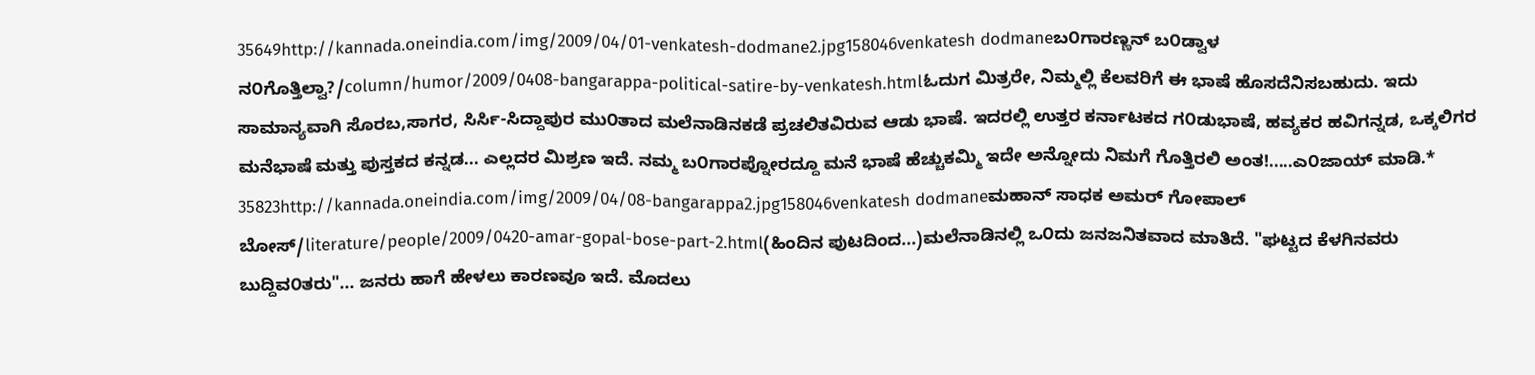35649http://kannada.oneindia.com/img/2009/04/01-venkatesh-dodmane2.jpg158046venkatesh dodmaneಬ೦ಗಾರಣ್ಣನ್ ಬ೦ಡ್ವಾಳ ನ೦ಗೊತ್ತಿಲ್ವಾ?/column/humor/2009/0408-bangarappa-political-satire-by-venkatesh.htmlಓದುಗ ಮಿತ್ರರೇ, ನಿಮ್ಮಲ್ಲಿ ಕೆಲವರಿಗೆ ಈ ಭಾಷೆ ಹೊಸದೆನಿಸಬಹುದು. ಇದು ಸಾಮಾನ್ಯವಾಗಿ ಸೊರಬ,ಸಾಗರ, ಸಿರ್ಸಿ-ಸಿದ್ದಾಪುರ ಮು೦ತಾದ ಮಲೆನಾಡಿನಕಡೆ ಪ್ರಚಲಿತವಿರುವ ಆಡು ಭಾಷೆ. ಇದರಲ್ಲಿ ಉತ್ತರ ಕರ್ನಾಟಕದ ಗ೦ಡುಭಾಷೆ, ಹವ್ಯಕರ ಹವಿಗನ್ನಡ, ಒಕ್ಕಲಿಗರ ಮನೆಭಾಷೆ ಮತ್ತು ಪುಸ್ತಕದ ಕನ್ನಡ... ಎಲ್ಲದರ ಮಿಶ್ರಣ ಇದೆ. ನಮ್ಮ ಬ೦ಗಾರಪ್ನೋರದ್ದೂ ಮನೆ ಭಾಷೆ ಹೆಚ್ಚುಕಮ್ಮಿ ಇದೇ ಅನ್ನೋದು ನಿಮಗೆ ಗೊತ್ತಿರಲಿ ಅಂತ!.....ಎ೦ಜಾಯ್ ಮಾಡಿ.* 35823http://kannada.oneindia.com/img/2009/04/08-bangarappa2.jpg158046venkatesh dodmaneಮಹಾನ್ ಸಾಧಕ ಅಮರ್ ಗೋಪಾಲ್ ಬೋಸ್/literature/people/2009/0420-amar-gopal-bose-part-2.html(ಹಿಂದಿನ ಪುಟದಿಂದ...)ಮಲೆನಾಡಿನಲ್ಲಿ ಒ೦ದು ಜನಜನಿತವಾದ ಮಾತಿದೆ. "ಘಟ್ಟದ ಕೆಳಗಿನವರು ಬುದ್ದಿವ೦ತರು"... ಜನರು ಹಾಗೆ ಹೇಳಲು ಕಾರಣವೂ ಇದೆ. ಮೊದಲು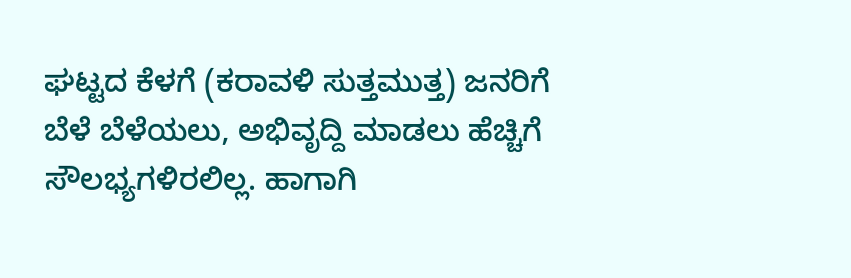ಘಟ್ಟದ ಕೆಳಗೆ (ಕರಾವಳಿ ಸುತ್ತಮುತ್ತ) ಜನರಿಗೆ ಬೆಳೆ ಬೆಳೆಯಲು, ಅಭಿವೃದ್ದಿ ಮಾಡಲು ಹೆಚ್ಚಿಗೆ ಸೌಲಭ್ಯಗಳಿರಲಿಲ್ಲ. ಹಾಗಾಗಿ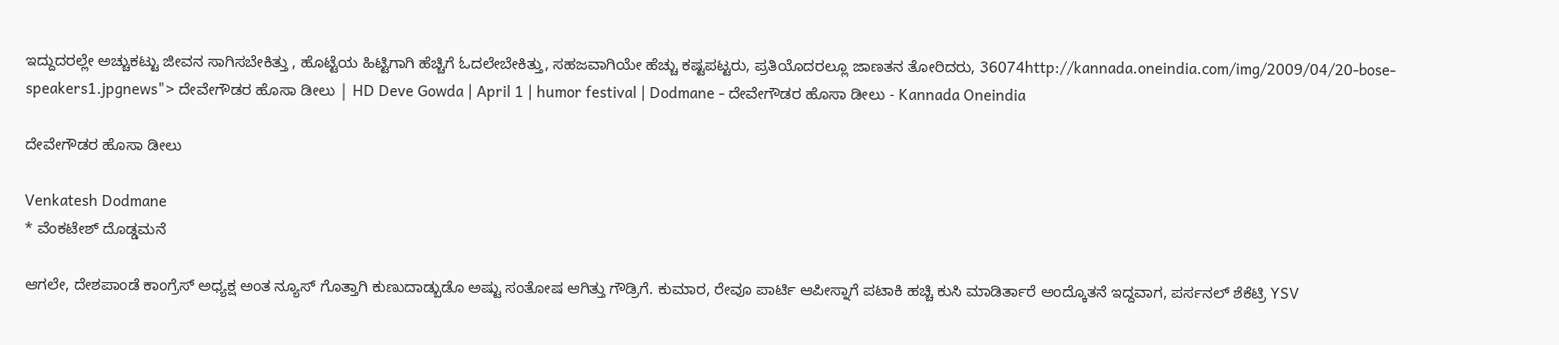ಇದ್ದುದರಲ್ಲೇ ಅಚ್ಚುಕಟ್ಟು ಜೀವನ ಸಾಗಿಸಬೇಕಿತ್ತು , ಹೊಟ್ಟೆಯ ಹಿಟ್ಟಿಗಾಗಿ ಹೆಚ್ಚಿಗೆ ಓದಲೇಬೇಕಿತ್ತು, ಸಹಜವಾಗಿಯೇ ಹೆಚ್ಚು ಕಷ್ಟಪಟ್ಟರು, ಪ್ರತಿಯೊದರಲ್ಲೂ ಜಾಣತನ ತೋರಿದರು, 36074http://kannada.oneindia.com/img/2009/04/20-bose-speakers1.jpgnews"> ದೇವೇಗೌಡರ ಹೊಸಾ ಡೀಲು | HD Deve Gowda | April 1 | humor festival | Dodmane - ದೇವೇಗೌಡರ ಹೊಸಾ ಡೀಲು - Kannada Oneindia

ದೇವೇಗೌಡರ ಹೊಸಾ ಡೀಲು

Venkatesh Dodmane
* ವೆಂಕಟೇಶ್ ದೊಡ್ಡಮನೆ

ಆಗಲೇ, ದೇಶಪಾಂಡೆ ಕಾಂಗ್ರೆಸ್ ಅಧ್ಯಕ್ಷ ಅಂತ ನ್ಯೂಸ್ ಗೊತ್ತಾಗಿ ಕುಣುದಾಡ್ಬುಡೊ ಅಷ್ಟು ಸಂತೋಷ ಆಗಿತ್ತು ಗೌಡ್ರಿಗೆ. ಕುಮಾರ, ರೇವೂ ಪಾರ್ಟಿ ಆಪೀಸ್ನಾಗೆ ಪಟಾಕಿ ಹಚ್ಚಿ ಕುಸಿ ಮಾಡಿರ್ತಾರೆ ಅಂದ್ಕೊತನೆ ಇದ್ದವಾಗ, ಪರ್ಸನಲ್ ಶೆಕೆಟ್ರಿ YSV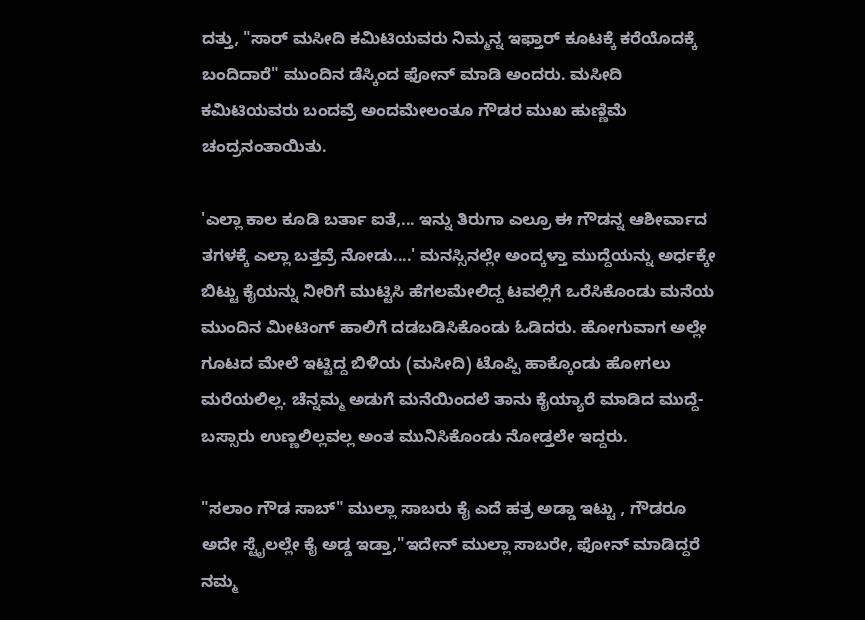ದತ್ತು, "ಸಾರ್ ಮಸೀದಿ ಕಮಿಟಿಯವರು ನಿಮ್ಮನ್ನ ಇಫ್ತಾರ್ ಕೂಟಕ್ಕೆ ಕರೆಯೊದಕ್ಕೆ ಬಂದಿದಾರೆ" ಮುಂದಿನ ಡೆಸ್ಕಿಂದ ಫೋನ್ ಮಾಡಿ ಅಂದರು. ಮಸೀದಿ ಕಮಿಟಿಯವರು ಬಂದವ್ರೆ ಅಂದಮೇಲಂತೂ ಗೌಡರ ಮುಖ ಹುಣ್ಣಿಮೆ ಚಂದ್ರನಂತಾಯಿತು.

'ಎಲ್ಲಾ ಕಾಲ ಕೂಡಿ ಬರ್ತಾ ಐತೆ,... ಇನ್ನು ತಿರುಗಾ ಎಲ್ರೂ ಈ ಗೌಡನ್ನ ಆಶೀರ್ವಾದ ತಗಳಕ್ಕೆ ಎಲ್ಲಾ ಬತ್ತವ್ರೆ ನೋಡು....' ಮನಸ್ಸಿನಲ್ಲೇ ಅಂದ್ಕಳ್ತಾ ಮುದ್ದೆಯನ್ನು ಅರ್ಧಕ್ಕೇ ಬಿಟ್ಟು ಕೈಯನ್ನು ನೀರಿಗೆ ಮುಟ್ಟಿಸಿ ಹೆಗಲಮೇಲಿದ್ದ ಟವಲ್ಲಿಗೆ ಒರೆಸಿಕೊಂಡು ಮನೆಯ ಮುಂದಿನ ಮೀಟಿಂಗ್ ಹಾಲಿಗೆ ದಡಬಡಿಸಿಕೊಂಡು ಓಡಿದರು. ಹೋಗುವಾಗ ಅಲ್ಲೇ ಗೂಟದ ಮೇಲೆ ಇಟ್ಟಿದ್ದ ಬಿಳಿಯ (ಮಸೀದಿ) ಟೊಪ್ಪಿ ಹಾಕ್ಕೊಂಡು ಹೋಗಲು ಮರೆಯಲಿಲ್ಲ. ಚೆನ್ನಮ್ಮ ಅಡುಗೆ ಮನೆಯಿಂದಲೆ ತಾನು ಕೈಯ್ಯಾರೆ ಮಾಡಿದ ಮುದ್ದೆ-ಬಸ್ಸಾರು ಉಣ್ಣಲಿಲ್ಲವಲ್ಲ ಅಂತ ಮುನಿಸಿಕೊಂಡು ನೋಡ್ತಲೇ ಇದ್ದರು.

"ಸಲಾಂ ಗೌಡ ಸಾಬ್" ಮುಲ್ಲಾ ಸಾಬರು ಕೈ ಎದೆ ಹತ್ರ ಅಡ್ಡಾ ಇಟ್ಟು , ಗೌಡರೂ ಅದೇ ಸ್ಟೈಲಲ್ಲೇ ಕೈ ಅಡ್ಡ ಇಡ್ತಾ,"ಇದೇನ್ ಮುಲ್ಲಾ ಸಾಬರೇ, ಫೋನ್ ಮಾಡಿದ್ದರೆ ನಮ್ಮ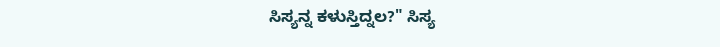ಸಿಸ್ಯನ್ನ ಕಳುಸ್ತಿದ್ನಲ?" ಸಿಸ್ಯ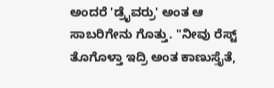ಅಂದರೆ 'ಡ್ರೈವರ್ರು' ಅಂತ ಆ ಸಾಬರಿಗೇನು ಗೊತ್ತು. "ನೀವು ರೆಸ್ಟ್ ತೊಗೊಳ್ತಾ ಇದ್ರಿ ಅಂತ ಕಾಣುಸ್ತೈತೆ,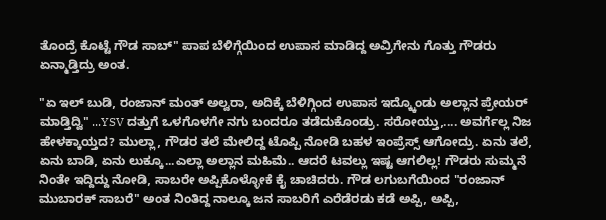ತೊಂದ್ರೆ ಕೊಟ್ಟೆ ಗೌಡ ಸಾಬ್" ಪಾಪ ಬೆಳಿಗ್ಗೆಯಿಂದ ಉಪಾಸ ಮಾಡಿದ್ದ ಅವ್ರಿಗೇನು ಗೊತ್ತು ಗೌಡರು ಏನ್ಮಾಡ್ತಿದ್ರು ಅಂತ.

"ಏ ಇಲ್ ಬುಡಿ, ರಂಜಾನ್ ಮಂತ್ ಅಲ್ವರಾ, ಅದಿಕ್ಕೆ ಬೆಳಿಗ್ಗಿಂದ ಉಪಾಸ ಇದ್ಕ್ಕೊಂಡು ಅಲ್ಲಾನ ಪ್ರೇಯರ್ ಮಾಡ್ತಿದ್ವಿ" ...YSV ದತ್ತುಗೆ ಒಳಗೊಳಗೇ ನಗು ಬಂದರೂ ತಡೆದುಕೊಂಡ್ರು. ಸರೋಯ್ತು,.... ಅವರ್ಗೆಲ್ಲ ನಿಜ ಹೇಳಕ್ಕಾಯ್ತದ? ಮುಲ್ಲಾ, ಗೌಡರ ತಲೆ ಮೇಲಿದ್ದ ಟೊಪ್ಪಿ ನೋಡಿ ಬಹಳ ಇಂಪ್ರೆಸ್ಸ್ ಆಗೋದ್ರು. ಏನು ತಲೆ, ಏನು ಬಾಡಿ, ಏನು ಲುಕ್ಕೂ...ಎಲ್ಲಾ ಅಲ್ಲಾನ ಮಹಿಮೆ.. ಆದರೆ ಟವಲ್ಲು ಇಷ್ಟ ಆಗಲಿಲ್ಲ! ಗೌಡರು ಸುಮ್ಮನೆ ನಿಂತೇ ಇದ್ದಿದ್ದು ನೋಡಿ, ಸಾಬರೇ ಅಪ್ಪಿಕೊಳ್ಳೋಕೆ ಕೈ ಚಾಚಿದರು. ಗೌಡ ಲಗುಬಗೆಯಿಂದ "ರಂಜಾನ್ ಮುಬಾರಕ್ ಸಾಬರೆ" ಅಂತ ನಿಂತಿದ್ದ ನಾಲ್ಕೂ ಜನ ಸಾಬರಿಗೆ ಎರೆಡೆರಡು ಕಡೆ ಅಪ್ಪಿ, ಅಪ್ಪಿ,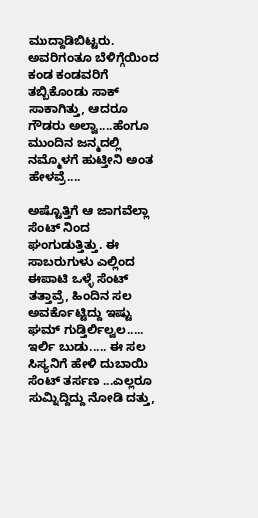ಮುದ್ದಾಡಿಬಿಟ್ಟರು. ಅವರಿಗಂತೂ ಬೆಳಿಗ್ಗೆಯಿಂದ ಕಂಡ ಕಂಡವರಿಗೆ ತಬ್ಬಿಕೊಂಡು ಸಾಕ್ ಸಾಕಾಗಿತ್ತು, ಆದರೂ ಗೌಡರು ಅಲ್ವಾ....ಹೆಂಗೂ ಮುಂದಿನ ಜನ್ಮದಲ್ಲಿ ನಮ್ಮೊಳಗೆ ಹುಟ್ತೀನಿ ಅಂತ ಹೇಳವ್ರೆ....

ಅಷ್ಟೊತ್ತಿಗೆ ಆ ಜಾಗವೆಲ್ಲಾ ಸೆಂಟ್ ನಿಂದ ಘಂಗುಡುತ್ತಿತ್ತು. ಈ ಸಾಬರುಗುಳು ಎಲ್ಲಿಂದ ಈಪಾಟಿ ಒಳ್ಳೆ ಸೆಂಟ್ ತತ್ತಾವ್ರೆ, ಹಿಂದಿನ ಸಲ ಅವರ್ಕೊಟ್ಟಿದ್ದು ಇಷ್ಟು ಘಮ್ ಗುಡ್ತಿರ್ಲಿಲ್ವಲ..... ಇರ್ಲಿ ಬುಡು..... ಈ ಸಲ ಸಿಸ್ಯನಿಗೆ ಹೇಳಿ ದುಬಾಯಿ ಸೆಂಟ್ ತರ್ಸಣ ...ಎಲ್ಲರೂ ಸುಮ್ನಿದ್ದಿದ್ದು ನೋಡಿ ದತ್ತು,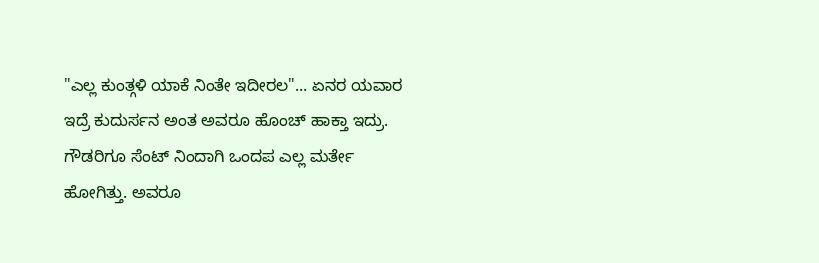"ಎಲ್ಲ ಕುಂತ್ಗಳಿ ಯಾಕೆ ನಿಂತೇ ಇದೀರಲ"... ಏನರ ಯವಾರ ಇದ್ರೆ ಕುದುರ್ಸನ ಅಂತ ಅವರೂ ಹೊಂಚ್ ಹಾಕ್ತಾ ಇದ್ರು. ಗೌಡರಿಗೂ ಸೆಂಟ್ ನಿಂದಾಗಿ ಒಂದಪ ಎಲ್ಲ ಮರ್ತೇ ಹೋಗಿತ್ತು. ಅವರೂ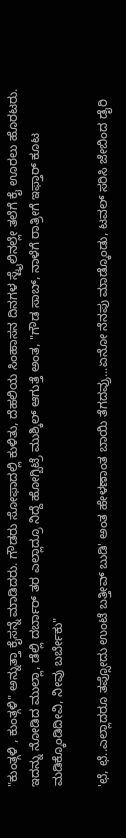"ಕುಂತ್ಗಳಿ , ಕುಂತ್ಗಳಿ" ಅನ್ನುತ್ತಾ ಕೈಸನ್ನೆ ಮಾಡಿದರು. ಗೌಡರು ಸೋಫಾದಲ್ಲಿ ಕುಳಿತು, ದೆಹಲಿಯ ಸಿಂಹಾಸನ ದಿನಗಳ ಸ್ಟೈಲಿನಲ್ಲೇ ತಲೆಗೆ ಕೈ ಊರಲು ಹೊರಟರು. ಇದನ್ನು ನೋಡಿದ ಮುಲ್ಲಾ, ಡೆಲ್ಲಿ ದರ್ಬಾರ್ ತರ ಎಲ್ಲಾದ್ರೂ ನಿದ್ದೆ ಹೋಗ್ಬಿಟ್ರೆ ಮುಶ್ಕಿಲ್ ಆಗುತ್ತೆ ಅಂತ, "ಗೌಡ ಸಾಬ್, ನಾಳೆಗೆ ರಾತ್ರೀಗೆ ಇಫ್ತಾರ್ ಕೂಟ ಮಡಿಕ್ಕೊಂಡಿದೀವಿ, ನೀವು ಬರ್ಬೇಕು"

'ಛೆ, ಛೆ..ಎಲ್ಲಾದರೂ ತಪ್ಸೋದು ಉಂಟೆ ಬತ್ತೀವ್ ಬುಡಿ' ಅಂತ ಹೇಳಣಾಂತ ಬಾಯಿ ತೆಗದವ್ರು...ಏನೋ ನೆನಪು ಮಾಡ್ಕೊಂಡು, ಟವಲ್ ಸರಿಸಿ ಜೇಬಿಂದ ಡೈರಿ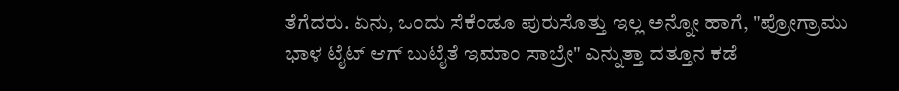ತೆಗೆದರು. ಏನು, ಒಂದು ಸೆಕೆಂಡೂ ಪುರುಸೊತ್ತು ಇಲ್ಲ ಅನ್ನೋ ಹಾಗೆ, "ಪ್ರೋಗ್ರಾಮು ಭಾಳ ಟೈಟ್ ಆಗ್ ಬುಟೈತೆ ಇಮಾಂ ಸಾಬ್ರೇ" ಎನ್ನುತ್ತಾ ದತ್ತೂನ ಕಡೆ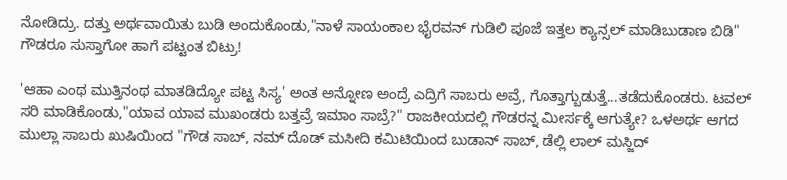ನೋಡಿದ್ರು. ದತ್ತು ಅರ್ಥವಾಯಿತು ಬುಡಿ ಅಂದುಕೊಂಡು,"ನಾಳೆ ಸಾಯಂಕಾಲ ಭೈರವನ್ ಗುಡಿಲಿ ಪೂಜೆ ಇತ್ತಲ ಕ್ಯಾನ್ಸಲ್ ಮಾಡಿಬುಡಾಣ ಬಿಡಿ" ಗೌಡರೂ ಸುಸ್ತಾಗೋ ಹಾಗೆ ಪಟ್ಟಂತ ಬಿಟ್ರು!

'ಆಹಾ ಎಂಥ ಮುತ್ತಿನಂಥ ಮಾತಡಿದ್ಯೋ ಪಟ್ಟ ಸಿಸ್ಯ' ಅಂತ ಅನ್ನೋಣ ಅಂದ್ರೆ ಎದ್ರಿಗೆ ಸಾಬರು ಅವ್ರೆ, ಗೊತ್ತಾಗ್ಬುಡುತ್ತೆ...ತಡೆದುಕೊಂಡರು. ಟವಲ್ ಸರಿ ಮಾಡಿಕೊಂಡು,"ಯಾವ ಯಾವ ಮುಖಂಡರು ಬತ್ತವ್ರೆ ಇಮಾಂ ಸಾಬ್ರೆ?" ರಾಜಕೀಯದಲ್ಲಿ ಗೌಡರನ್ನ ಮೀರ್ಸಕ್ಕೆ ಆಗುತ್ಯೇ? ಒಳಅರ್ಥ ಆಗದ ಮುಲ್ಲಾ ಸಾಬರು ಖುಷಿಯಿಂದ "ಗೌಡ ಸಾಬ್, ನಮ್ ದೊಡ್ ಮಸೀದಿ ಕಮಿಟಿಯಿಂದ ಬುಡಾನ್ ಸಾಬ್, ಡೆಲ್ಲಿ ಲಾಲ್ ಮಸ್ಜಿದ್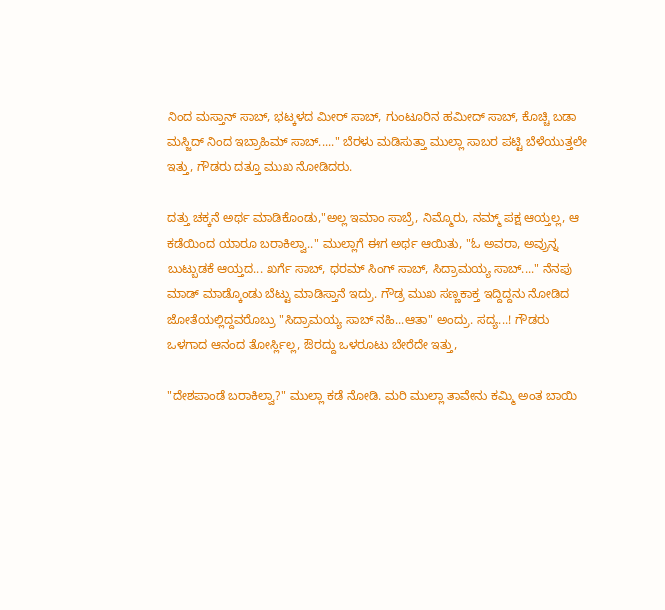ನಿಂದ ಮಸ್ತಾನ್ ಸಾಬ್, ಭಟ್ಕಳದ ಮೀರ್ ಸಾಬ್, ಗುಂಟೂರಿನ ಹಮೀದ್ ಸಾಬ್, ಕೊಚ್ಚಿ ಬಡಾ ಮಸ್ಜಿದ್ ನಿಂದ ಇಬ್ರಾಹಿಮ್ ಸಾಬ್....." ಬೆರಳು ಮಡಿಸುತ್ತಾ ಮುಲ್ಲಾ ಸಾಬರ ಪಟ್ಟಿ ಬೆಳೆಯುತ್ತಲೇ ಇತ್ತು, ಗೌಡರು ದತ್ತೂ ಮುಖ ನೋಡಿದರು.

ದತ್ತು ಚಕ್ಕನೆ ಅರ್ಥ ಮಾಡಿಕೊಂಡು,"ಅಲ್ಲ ಇಮಾಂ ಸಾಬ್ರೆ, ನಿಮ್ಮೊರು, ನಮ್ಮ್ ಪಕ್ಷ ಆಯ್ತಲ್ಲ, ಆ ಕಡೆಯಿಂದ ಯಾರೂ ಬರಾಕಿಲ್ವಾ.." ಮುಲ್ಲಾಗೆ ಈಗ ಅರ್ಥ ಆಯಿತು, "ಓ ಅವರಾ, ಅವ್ರುನ್ನ ಬುಟ್ಬುಡಕೆ ಆಯ್ತದ... ಖರ್ಗೆ ಸಾಬ್, ಧರಮ್ ಸಿಂಗ್ ಸಾಬ್, ಸಿದ್ರಾಮಯ್ಯ ಸಾಬ್...." ನೆನಪು ಮಾಡ್ ಮಾಡ್ಕೊಂಡು ಬೆಟ್ಟು ಮಾಡಿಸ್ತಾನೆ ಇದ್ರು. ಗೌಡ್ರ ಮುಖ ಸಣ್ಣಕಾಕ್ತ ಇದ್ದಿದ್ದನು ನೋಡಿದ ಜೋತೆಯಲ್ಲಿದ್ದವರೊಬ್ರು "ಸಿದ್ರಾಮಯ್ಯ ಸಾಬ್ ನಹಿ...ಆತಾ" ಅಂದ್ರು. ಸದ್ಯ...! ಗೌಡರು ಒಳಗಾದ ಆನಂದ ತೋರ್ಸ್ಲಿಲ್ಲ, ಔರದ್ದು ಒಳರೂಟು ಬೇರೆದೇ ಇತ್ತು,

"ದೇಶಪಾಂಡೆ ಬರಾಕಿಲ್ವಾ?" ಮುಲ್ಲಾ ಕಡೆ ನೋಡಿ. ಮರಿ ಮುಲ್ಲಾ ತಾವೇನು ಕಮ್ಮಿ ಅಂತ ಬಾಯಿ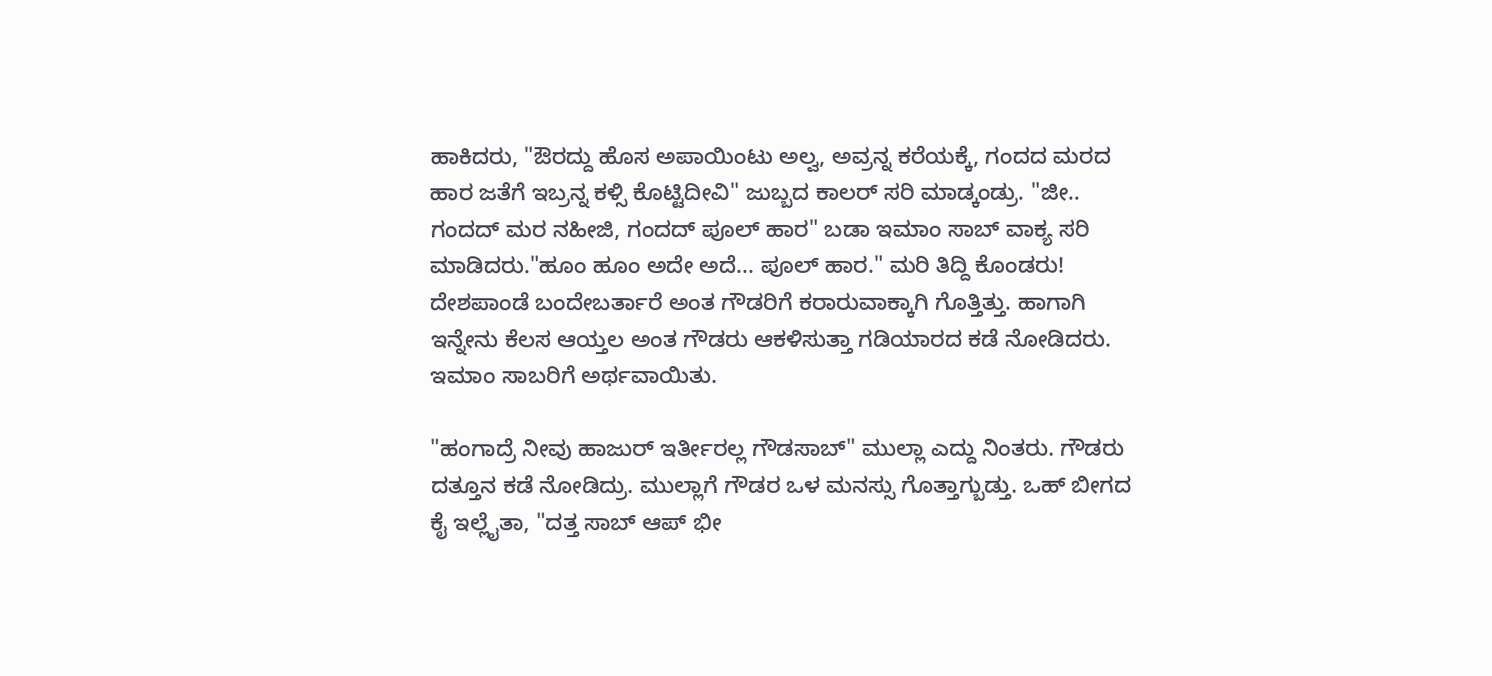ಹಾಕಿದರು, "ಔರದ್ದು ಹೊಸ ಅಪಾಯಿಂಟು ಅಲ್ವ, ಅವ್ರನ್ನ ಕರೆಯಕ್ಕೆ, ಗಂದದ ಮರದ ಹಾರ ಜತೆಗೆ ಇಬ್ರನ್ನ ಕಳ್ಸಿ ಕೊಟ್ಟಿದೀವಿ" ಜುಬ್ಬದ ಕಾಲರ್ ಸರಿ ಮಾಡ್ಕಂಡ್ರು. "ಜೀ.. ಗಂದದ್ ಮರ ನಹೀಜಿ, ಗಂದದ್ ಪೂಲ್ ಹಾರ" ಬಡಾ ಇಮಾಂ ಸಾಬ್ ವಾಕ್ಯ ಸರಿ ಮಾಡಿದರು."ಹೂಂ ಹೂಂ ಅದೇ ಅದೆ... ಪೂಲ್ ಹಾರ." ಮರಿ ತಿದ್ದಿ ಕೊಂಡರು! ದೇಶಪಾಂಡೆ ಬಂದೇಬರ್ತಾರೆ ಅಂತ ಗೌಡರಿಗೆ ಕರಾರುವಾಕ್ಕಾಗಿ ಗೊತ್ತಿತ್ತು. ಹಾಗಾಗಿ ಇನ್ನೇನು ಕೆಲಸ ಆಯ್ತಲ ಅಂತ ಗೌಡರು ಆಕಳಿಸುತ್ತಾ ಗಡಿಯಾರದ ಕಡೆ ನೋಡಿದರು. ಇಮಾಂ ಸಾಬರಿಗೆ ಅರ್ಥವಾಯಿತು.

"ಹಂಗಾದ್ರೆ ನೀವು ಹಾಜುರ್ ಇರ್ತೀರಲ್ಲ ಗೌಡಸಾಬ್" ಮುಲ್ಲಾ ಎದ್ದು ನಿಂತರು. ಗೌಡರು ದತ್ತೂನ ಕಡೆ ನೋಡಿದ್ರು. ಮುಲ್ಲಾಗೆ ಗೌಡರ ಒಳ ಮನಸ್ಸು ಗೊತ್ತಾಗ್ಬುಡ್ತು. ಒಹ್ ಬೀಗದ ಕೈ ಇಲ್ಲೈತಾ, "ದತ್ತ ಸಾಬ್ ಆಪ್ ಭೀ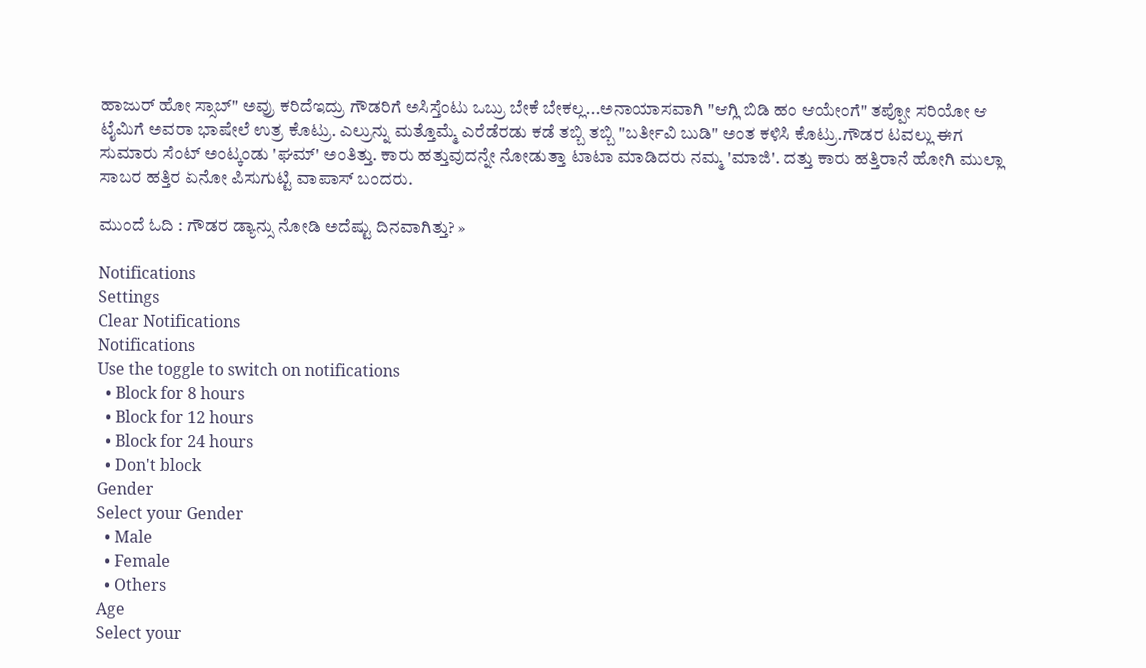ಹಾಜುರ್ ಹೋ ಸ್ಸಾಬ್" ಅವ್ರು ಕರಿದೆಇದ್ರು ಗೌಡರಿಗೆ ಅಸಿಸ್ತೆಂಟು ಒಬ್ರು ಬೇಕೆ ಬೇಕಲ್ಲ...ಅನಾಯಾಸವಾಗಿ "ಆಗ್ಲಿ ಬಿಡಿ ಹಂ ಆಯೇಂಗೆ" ತಪ್ಪೋ ಸರಿಯೋ ಆ ಟೈಮಿಗೆ ಅವರಾ ಭಾಷೇಲೆ ಉತ್ರ ಕೊಟ್ರು. ಎಲ್ರುನ್ನು ಮತ್ತೊಮ್ಮೆ ಎರೆಡೆರಡು ಕಡೆ ತಬ್ಬಿ ತಬ್ಬಿ "ಬರ್ತೀವಿ ಬುಡಿ" ಅಂತ ಕಳಿಸಿ ಕೊಟ್ರು.ಗೌಡರ ಟವಲ್ಲು ಈಗ ಸುಮಾರು ಸೆಂಟ್ ಅಂಟ್ಕಂಡು 'ಘಮ್' ಅಂತಿತ್ತು. ಕಾರು ಹತ್ತುವುದನ್ನೇ ನೋಡುತ್ತಾ ಟಾಟಾ ಮಾಡಿದರು ನಮ್ಮ 'ಮಾಜಿ'. ದತ್ತು ಕಾರು ಹತ್ತಿರಾನೆ ಹೋಗಿ ಮುಲ್ಲಾ ಸಾಬರ ಹತ್ತಿರ ಏನೋ ಪಿಸುಗುಟ್ಟಿ ವಾಪಾಸ್ ಬಂದರು.

ಮುಂದೆ ಓದಿ : ಗೌಡರ ಡ್ಯಾನ್ಸು ನೋಡಿ ಅದೆಷ್ಟು ದಿನವಾಗಿತ್ತು? »

Notifications
Settings
Clear Notifications
Notifications
Use the toggle to switch on notifications
  • Block for 8 hours
  • Block for 12 hours
  • Block for 24 hours
  • Don't block
Gender
Select your Gender
  • Male
  • Female
  • Others
Age
Select your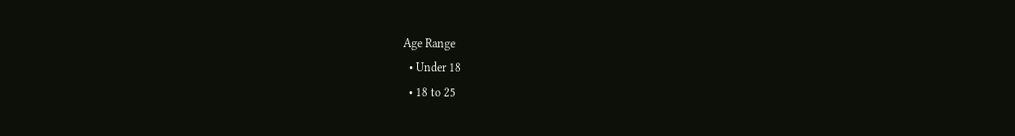Age Range
  • Under 18
  • 18 to 25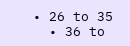• 26 to 35
  • 36 to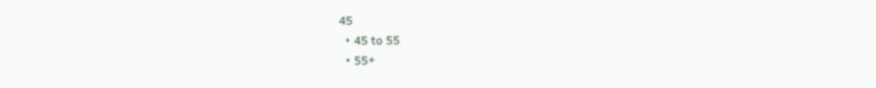45
  • 45 to 55
  • 55+